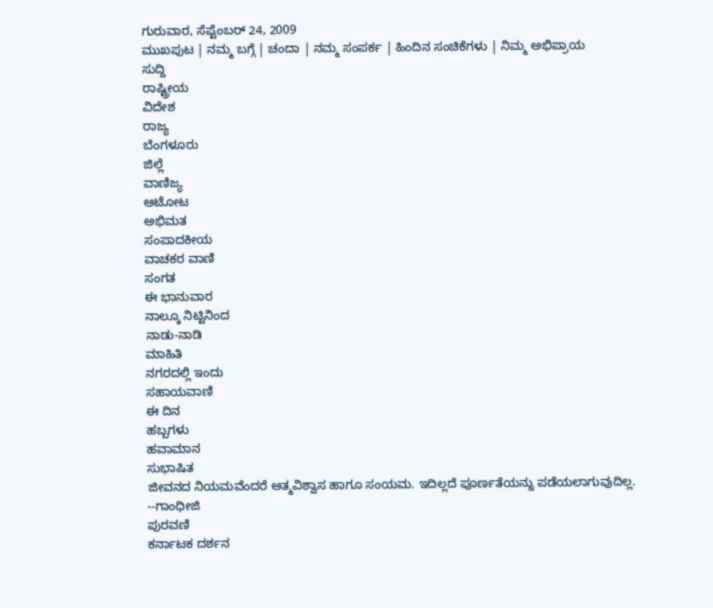ಗುರುವಾರ, ಸೆಪ್ಟೆಂಬರ್ 24, 2009
ಮುಖಪುಟ | ನಮ್ಮ ಬಗ್ಗೆ | ಚಂದಾ | ನಮ್ಮ ಸಂಪರ್ಕ | ಹಿಂದಿನ ಸಂಚಿಕೆಗಳು | ನಿಮ್ಮ ಅಭಿಪ್ರಾಯ
ಸುದ್ದಿ
ರಾಷ್ಟ್ರೀಯ
ವಿದೇಶ
ರಾಜ್ಯ
ಬೆಂಗಳೂರು
ಜಿಲ್ಲೆ
ವಾಣಿಜ್ಯ
ಆಟೋಟ
ಅಭಿಮತ
ಸಂಪಾದಕೀಯ
ವಾಚಕರ ವಾಣಿ
ಸಂಗತ
ಈ ಭಾನುವಾರ
ನಾಲ್ಕೂ ನಿಟ್ಟಿನಿಂದ
ನಾಡು-ನಾಡಿ
ಮಾಹಿತಿ
ನಗರದಲ್ಲಿ ಇಂದು
ಸಹಾಯವಾಣಿ
ಈ ದಿನ
ಹಬ್ಬಗಳು
ಹವಾಮಾನ
ಸುಭಾಷಿತ
ಜೀವನದ ನಿಯಮವೆಂದರೆ ಆತ್ಮವಿಶ್ವಾಸ ಹಾಗೂ ಸಂಯಮ. ಇದಿಲ್ಲದೆ ಪೂರ್ಣತೆಯನ್ನು ಪಡೆಯಲಾಗುವುದಿಲ್ಲ.
--ಗಾಂಧೀಜಿ
ಪುರವಣಿ
ಕರ್ನಾಟಕ ದರ್ಶನ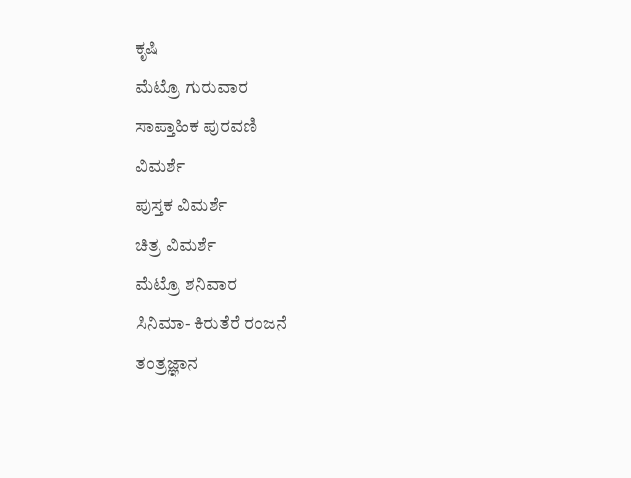ಕೃಷಿ
ಮೆಟ್ರೊ ಗುರುವಾರ
ಸಾಪ್ತಾಹಿಕ ಪುರವಣಿ
ವಿಮರ್ಶೆ
ಪುಸ್ತಕ ವಿಮರ್ಶೆ
ಚಿತ್ರ ವಿಮರ್ಶೆ
ಮೆಟ್ರೊ ಶನಿವಾರ
ಸಿನಿಮಾ- ಕಿರುತೆರೆ ರಂಜನೆ
ತಂತ್ರಜ್ಞಾನ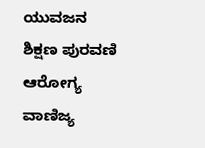ಯುವಜನ
ಶಿಕ್ಷಣ ಪುರವಣಿ
ಆರೋಗ್ಯ
ವಾಣಿಜ್ಯ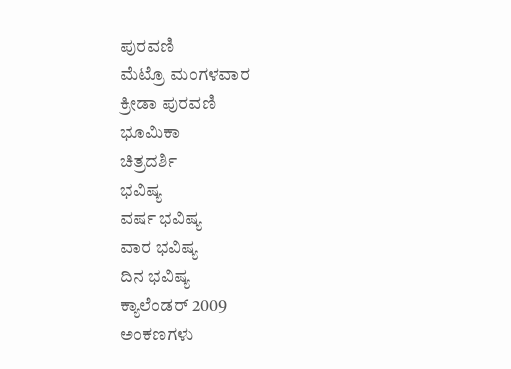ಪುರವಣಿ
ಮೆಟ್ರೊ ಮಂಗಳವಾರ
ಕ್ರೀಡಾ ಪುರವಣಿ
ಭೂಮಿಕಾ
ಚಿತ್ರದರ್ಶಿ
ಭವಿಷ್ಯ
ವರ್ಷ ಭವಿಷ್ಯ
ವಾರ ಭವಿಷ್ಯ
ದಿನ ಭವಿಷ್ಯ
ಕ್ಯಾಲೆಂಡರ್ 2009
ಅಂಕಣಗಳು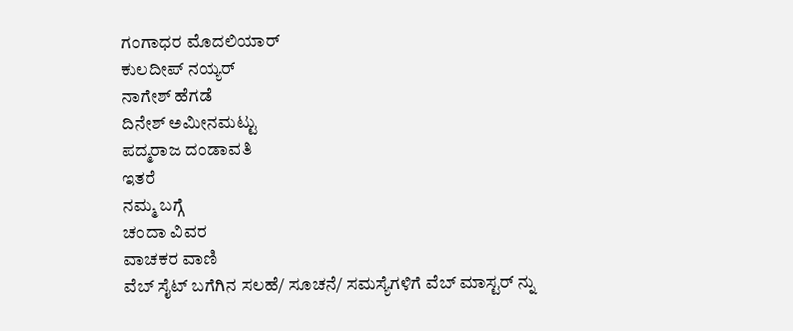ಗಂಗಾಧರ ಮೊದಲಿಯಾರ್
ಕುಲದೀಪ್‌ ನಯ್ಯರ್
ನಾಗೇಶ್‌ ಹೆಗಡೆ
ದಿನೇಶ್‌ ಅಮೀನಮಟ್ಟು
ಪದ್ಮರಾಜ ದಂಡಾವತಿ
ಇತರೆ
ನಮ್ಮ ಬಗ್ಗೆ
ಚಂದಾ ವಿವರ
ವಾಚಕರ ವಾಣಿ
ವೆಬ್ ಸೈಟ್ ಬಗೆಗಿನ ಸಲಹೆ/ ಸೂಚನೆ/ ಸಮಸ್ಯೆಗಳಿಗೆ ವೆಬ್ ಮಾಸ್ಟರ್ ನ್ನು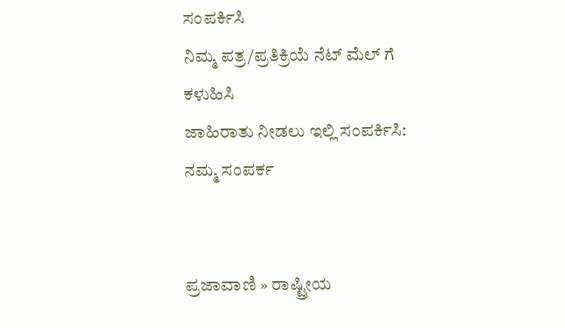ಸಂಪರ್ಕಿಸಿ
ನಿಮ್ಮ ಪತ್ರ/ಪ್ರತಿಕ್ರಿಯೆ ನೆಟ್ ಮೆಲ್ ಗೆ
ಕಳುಹಿಸಿ
ಜಾಹಿರಾತು ನೀಡಲು ಇಲ್ಲಿ ಸಂಪರ್ಕಿಸಿ:
ನಮ್ಮ ಸಂಪರ್ಕ


ಪ್ರಜಾವಾಣಿ » ರಾಷ್ಟ್ರೀಯ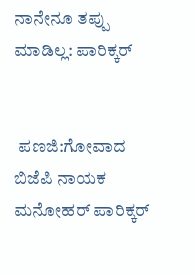ನಾನೇನೂ ತಪ್ಪು ಮಾಡಿಲ್ಲ: ಪಾರಿಕ್ಕರ್


 ಪಣಜಿ:ಗೋವಾದ ಬಿಜೆಪಿ ನಾಯಕ ಮನೋಹರ್ ಪಾರಿಕ್ಕರ್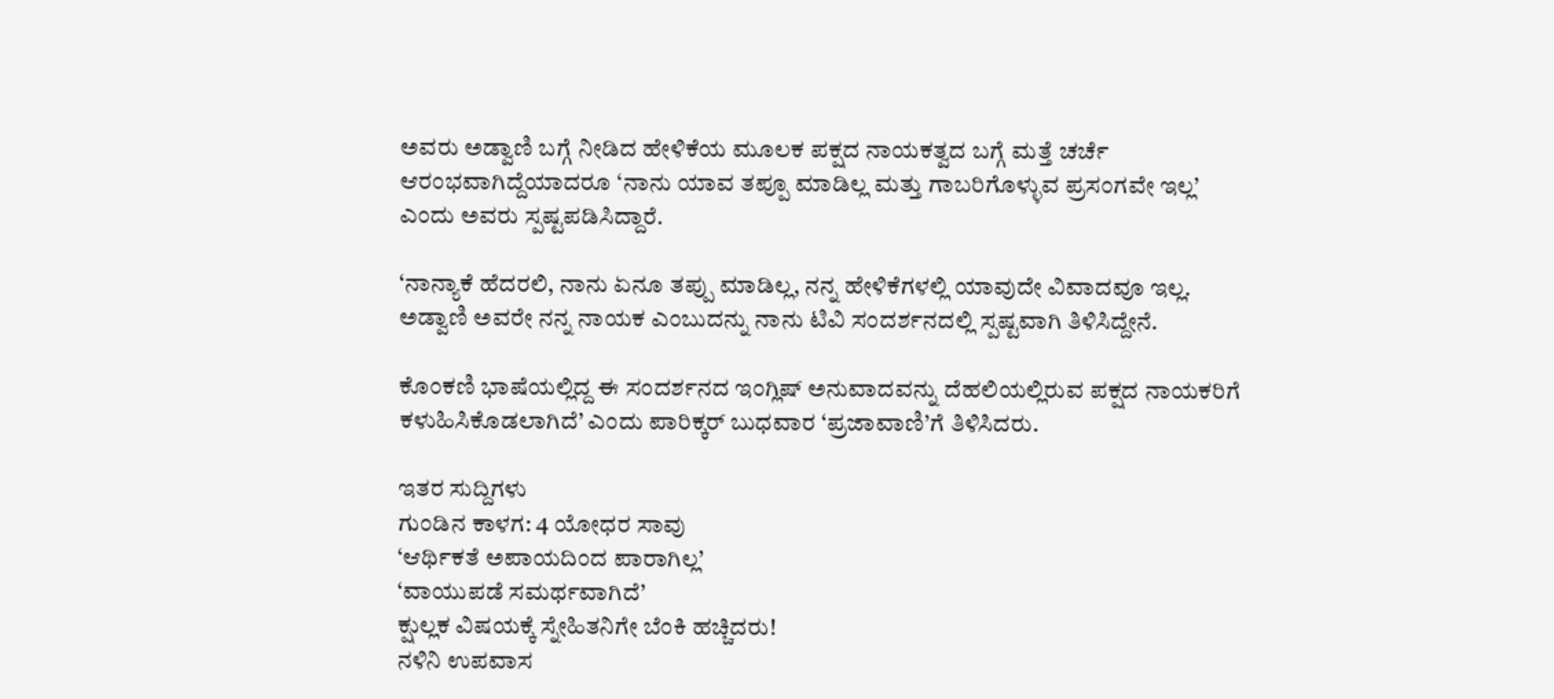ಅವರು ಅಡ್ವಾಣಿ ಬಗ್ಗೆ ನೀಡಿದ ಹೇಳಿಕೆಯ ಮೂಲಕ ಪಕ್ಷದ ನಾಯಕತ್ವದ ಬಗ್ಗೆ ಮತ್ತೆ ಚರ್ಚೆ ಆರಂಭವಾಗಿದ್ದೆಯಾದರೂ ‘ನಾನು ಯಾವ ತಪ್ಪೂ ಮಾಡಿಲ್ಲ ಮತ್ತು ಗಾಬರಿಗೊಳ್ಳುವ ಪ್ರಸಂಗವೇ ಇಲ್ಲ’ ಎಂದು ಅವರು ಸ್ಪಷ್ಟಪಡಿಸಿದ್ದಾರೆ.

‘ನಾನ್ಯಾಕೆ ಹೆದರಲಿ, ನಾನು ಏನೂ ತಪ್ಪು ಮಾಡಿಲ್ಲ, ನನ್ನ ಹೇಳಿಕೆಗಳಲ್ಲಿ ಯಾವುದೇ ವಿವಾದವೂ ಇಲ್ಲ. ಅಡ್ವಾಣಿ ಅವರೇ ನನ್ನ ನಾಯಕ ಎಂಬುದನ್ನು ನಾನು ಟಿವಿ ಸಂದರ್ಶನದಲ್ಲಿ ಸ್ಪಷ್ಟವಾಗಿ ತಿಳಿಸಿದ್ದೇನೆ.

ಕೊಂಕಣಿ ಭಾಷೆಯಲ್ಲಿದ್ದ ಈ ಸಂದರ್ಶನದ ಇಂಗ್ಲಿಷ್ ಅನುವಾದವನ್ನು ದೆಹಲಿಯಲ್ಲಿರುವ ಪಕ್ಷದ ನಾಯಕರಿಗೆ ಕಳುಹಿಸಿಕೊಡಲಾಗಿದೆ’ ಎಂದು ಪಾರಿಕ್ಕರ್ ಬುಧವಾರ ‘ಪ್ರಜಾವಾಣಿ’ಗೆ ತಿಳಿಸಿದರು.

ಇತರ ಸುದ್ದಿಗಳು
ಗುಂಡಿನ ಕಾಳಗ: 4 ಯೋಧರ ಸಾವು
‘ಆರ್ಥಿಕತೆ ಅಪಾಯದಿಂದ ಪಾರಾಗಿಲ್ಲ’
‘ವಾಯುಪಡೆ ಸಮರ್ಥವಾಗಿದೆ’
ಕ್ಷುಲ್ಲಕ ವಿಷಯಕ್ಕೆ ಸ್ನೇಹಿತನಿಗೇ ಬೆಂಕಿ ಹಚ್ಚಿದರು!
ನಳಿನಿ ಉಪವಾಸ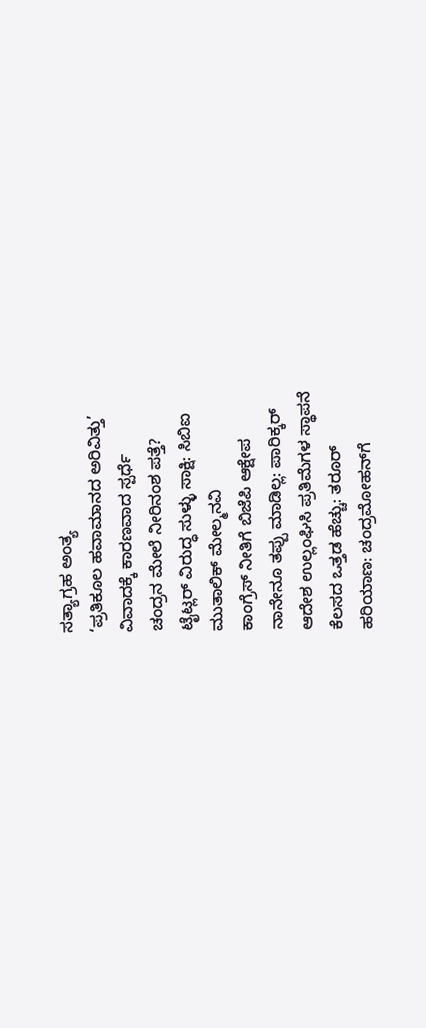ಸತ್ಯಾಗ್ರಹ ಅಂತ್ಯ
‘ಪ್ರತಿಕೂಲ ಹವಾಮಾನದ ಅರಿವಿತ್ತು’
ವಿವಾದಕ್ಕೆ ಕಾರಣವಾದ ಸ್ಪರ್ಧೆ
ಚಂದ್ರನ ಮೇಲೆ ನೀರಿನಂಶ ಪತ್ತೆ?
ಟೈಟ್ಲರ್ ವಿರುದ್ಧ ಸುಳ್ಳು ಸಾಕ್ಷಿ: ಸಿಬಿಐ
ಮುತಾಲಿಕ್ ಮೇಲ್ಮನವಿ
ಕಾಂಗ್ರೆಸ್ ನೀತಿಗೆ ಬಿಜೆಪಿ ಆಕ್ಷೇಪ
ನಾನೇನೂ ತಪ್ಪು ಮಾಡಿಲ್ಲ: ಪಾರಿಕ್ಕರ್
ಆದೇಶ ಉಲ್ಲಂಘಿಸಿ ಪ್ರತಿಮೆಗಳ ಸ್ಥಾಪನೆ
ಕೆಲಸದ ಒತ್ತಡ ಹೆಚ್ಚು: ತರೂರ್
ಹರಿಯಾಣ: ಚಂದ್ರಮೋಹನ್‌ಗೆ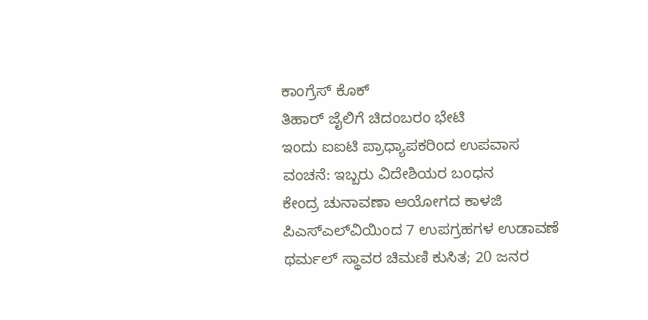ಕಾಂಗ್ರೆಸ್ ಕೊಕ್
ತಿಹಾರ್ ಜೈಲಿಗೆ ಚಿದಂಬರಂ ಭೇಟಿ
ಇಂದು ಐಐಟಿ ಪ್ರಾಧ್ಯಾಪಕರಿಂದ ಉಪವಾಸ
ವಂಚನೆ: ಇಬ್ಬರು ವಿದೇಶಿಯರ ಬಂಧನ
ಕೇಂದ್ರ ಚುನಾವಣಾ ಆಯೋಗದ ಕಾಳಜಿ
ಪಿಎಸ್‌ಎಲ್‌ವಿಯಿಂದ 7 ಉಪಗ್ರಹಗಳ ಉಡಾವಣೆ
ಥರ್ಮಲ್ ಸ್ಥಾವರ ಚಿಮಣಿ ಕುಸಿತ; 20 ಜನರ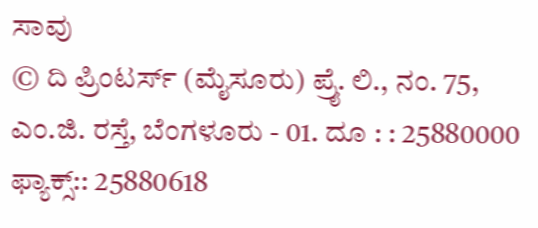ಸಾವು
© ದಿ ಪ್ರಿಂಟರ್ಸ್ (ಮೈಸೂರು) ಪ್ರೈ. ಲಿ., ನಂ. 75, ಎಂ.ಜಿ. ರಸ್ತೆ, ಬೆಂಗಳೂರು - 01. ದೂ : : 25880000  ಫ್ಯಾಕ್ಸ್:: 25880618